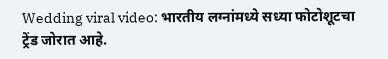Wedding viral video: भारतीय लग्नांमध्ये सध्या फोटोशूटचा ट्रेंड जोरात आहे.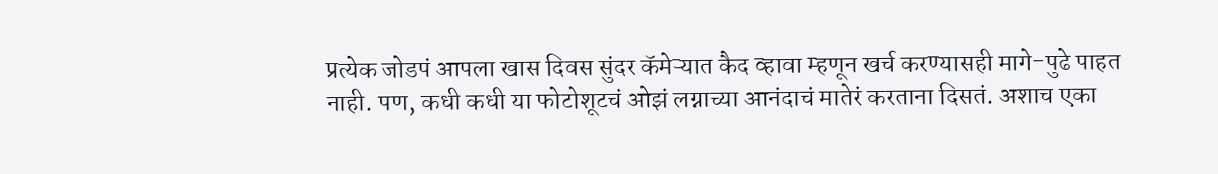प्रत्येक जोडपं आपला खास दिवस सुंदर कॅमेऱ्यात कैद व्हावा म्हणून खर्च करण्यासही मागे-पुढे पाहत नाही. पण, कधी कधी या फोटोशूटचं ओझं लग्नाच्या आनंदाचं मातेरं करताना दिसतं. अशाच एका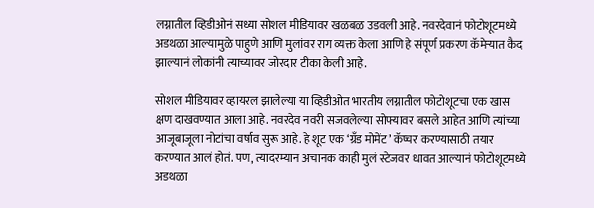लग्नातील व्हिडीओनं सध्या सोशल मीडियावर खळबळ उडवली आहे. नवरदेवानं फोटोशूटमध्ये अडथळा आल्यामुळे पाहुणे आणि मुलांवर राग व्यक्त केला आणि हे संपूर्ण प्रकरण कॅमेऱ्यात कैद झाल्यानं लोकांनी त्याच्यावर जोरदार टीका केली आहे.

सोशल मीडियावर व्हायरल झालेल्या या व्हिडीओत भारतीय लग्नातील फोटोशूटचा एक खास क्षण दाखवण्यात आला आहे. नवरदेव नवरी सजवलेल्या सोफ्यावर बसले आहेत आणि त्यांच्या आजूबाजूला नोटांचा वर्षाव सुरू आहे. हे शूट एक ‘ग्रँड मोमेंट’ कॅप्चर करण्यासाठी तयार करण्यात आलं होतं. पण, त्यादरम्यान अचानक काही मुलं स्टेजवर धावत आल्यानं फोटोशूटमध्ये अडथळा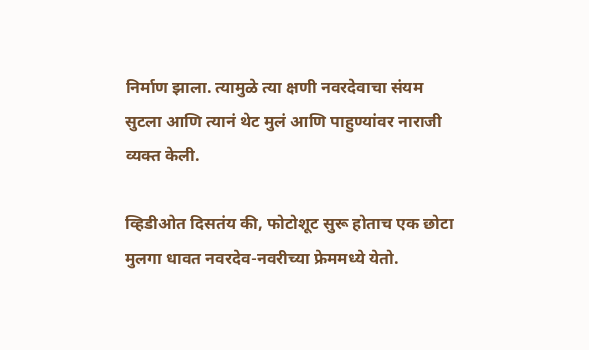निर्माण झाला. त्यामुळे त्या क्षणी नवरदेवाचा संयम सुटला आणि त्यानं थेट मुलं आणि पाहुण्यांवर नाराजी व्यक्त केली.

व्हिडीओत दिसतंय की, फोटोशूट सुरू होताच एक छोटा मुलगा धावत नवरदेव-नवरीच्या फ्रेममध्ये येतो.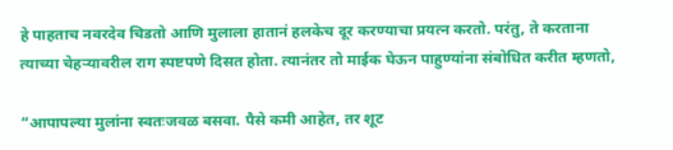हे पाहताच नवरदेव चिडतो आणि मुलाला हातानं हलकेच दूर करण्याचा प्रयत्न करतो. परंतु, ते करताना त्याच्या चेहऱ्यावरील राग स्पष्टपणे दिसत होता. त्यानंतर तो माईक घेऊन पाहुण्यांना संबोधित करीत म्हणतो,

“आपापल्या मुलांना स्वतःजवळ बसवा. पैसे कमी आहेत, तर शूट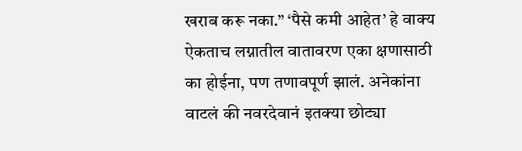खराब करू नका.” ‘पैसे कमी आहेत’ हे वाक्य ऐकताच लग्नातील वातावरण एका क्षणासाठी का होईना, पण तणावपूर्ण झालं. अनेकांना वाटलं की नवरदेवानं इतक्या छोट्या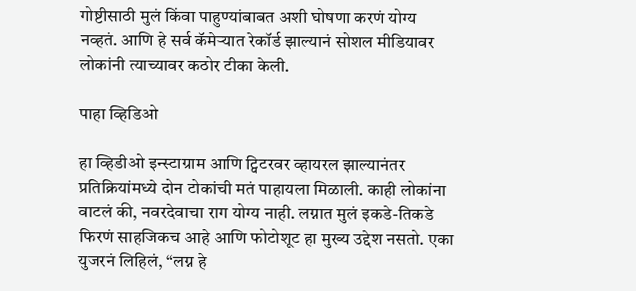गोष्टीसाठी मुलं किंवा पाहुण्यांबाबत अशी घोषणा करणं योग्य नव्हतं. आणि हे सर्व कॅमेऱ्यात रेकॉर्ड झाल्यानं सोशल मीडियावर लोकांनी त्याच्यावर कठोर टीका केली.

पाहा व्हिडिओ

हा व्हिडीओ इन्स्टाग्राम आणि ट्विटरवर व्हायरल झाल्यानंतर प्रतिक्रियांमध्ये दोन टोकांची मतं पाहायला मिळाली. काही लोकांना वाटलं की, नवरदेवाचा राग योग्य नाही. लग्नात मुलं इकडे-तिकडे फिरणं साहजिकच आहे आणि फोटोशूट हा मुख्य उद्देश नसतो. एका युजरनं लिहिलं, “लग्न हे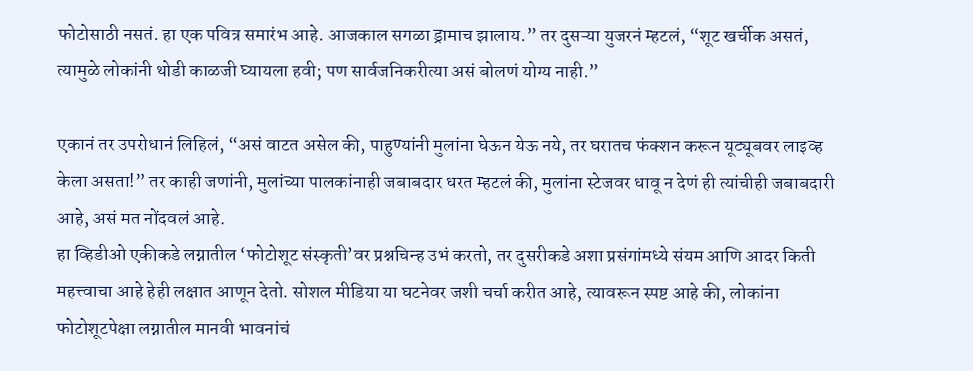फोटोसाठी नसतं. हा एक पवित्र समारंभ आहे. आजकाल सगळा ड्रामाच झालाय.” तर दुसऱ्या युजरनं म्हटलं, “शूट खर्चीक असतं, त्यामुळे लोकांनी थोडी काळजी घ्यायला हवी; पण सार्वजनिकरीत्या असं बोलणं योग्य नाही.”

एकानं तर उपरोधानं लिहिलं, “असं वाटत असेल की, पाहुण्यांनी मुलांना घेऊन येऊ नये, तर घरातच फंक्शन करून यूट्यूबवर लाइव्ह केला असता!” तर काही जणांनी, मुलांच्या पालकांनाही जबाबदार धरत म्हटलं की, मुलांना स्टेजवर धावू न देणं ही त्यांचीही जबाबदारी आहे, असं मत नोंदवलं आहे.
हा व्हिडीओ एकीकडे लग्नातील ‘फोटोशूट संस्कृती’वर प्रश्नचिन्ह उभं करतो, तर दुसरीकडे अशा प्रसंगांमध्ये संयम आणि आदर किती महत्त्वाचा आहे हेही लक्षात आणून देतो. सोशल मीडिया या घटनेवर जशी चर्चा करीत आहे, त्यावरून स्पष्ट आहे की, लोकांना फोटोशूटपेक्षा लग्नातील मानवी भावनांचं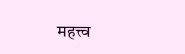महत्त्व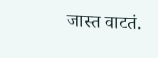जास्त वाटतं.